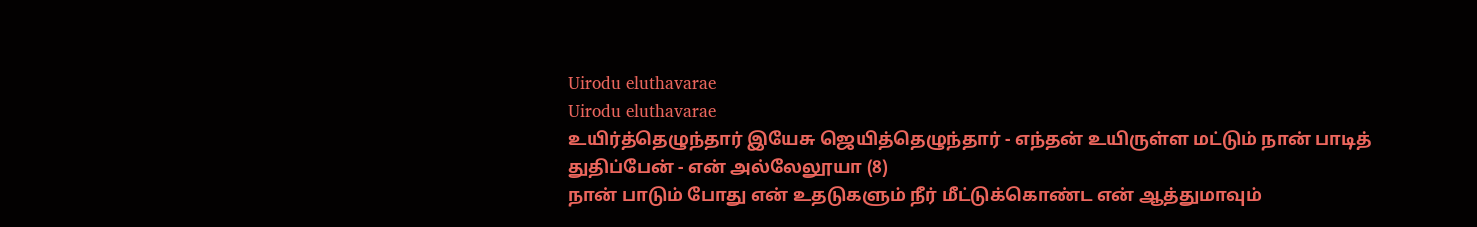Uirodu eluthavarae
Uirodu eluthavarae
உயிர்த்தெழுந்தார் இயேசு ஜெயித்தெழுந்தார் - எந்தன் உயிருள்ள மட்டும் நான் பாடித் துதிப்பேன் - என் அல்லேலூயா (8)
நான் பாடும் போது என் உதடுகளும் நீர் மீட்டுக்கொண்ட என் ஆத்துமாவும்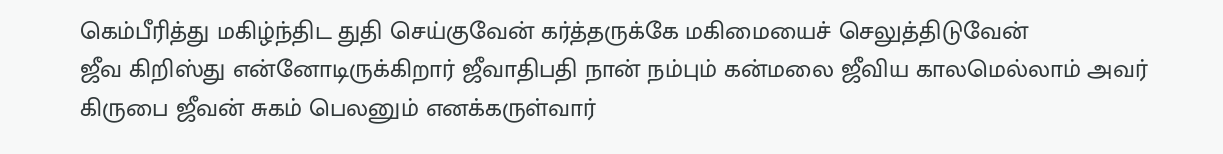கெம்பீரித்து மகிழ்ந்திட துதி செய்குவேன் கர்த்தருக்கே மகிமையைச் செலுத்திடுவேன்
ஜீவ கிறிஸ்து என்னோடிருக்கிறார் ஜீவாதிபதி நான் நம்பும் கன்மலை ஜீவிய காலமெல்லாம் அவர் கிருபை ஜீவன் சுகம் பெலனும் எனக்கருள்வார்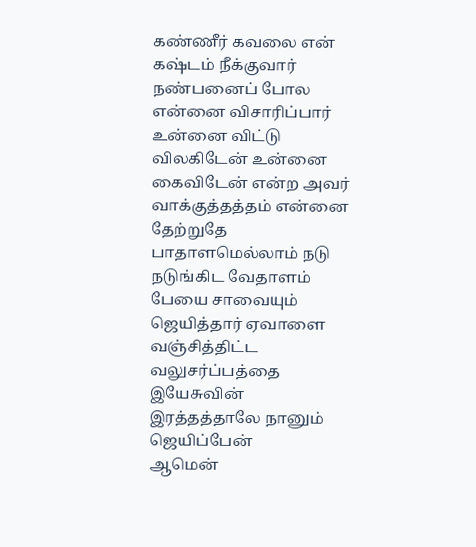கண்ணீர் கவலை என் கஷ்டம் நீக்குவார் நண்பனைப் போல என்னை விசாரிப்பார் உன்னை விட்டு விலகிடேன் உன்னை கைவிடேன் என்ற அவர் வாக்குத்தத்தம் என்னை தேற்றுதே
பாதாளமெல்லாம் நடு நடுங்கிட வேதாளம் பேயை சாவையும் ஜெயித்தார் ஏவாளை வஞ்சித்திட்ட வலுசர்ப்பத்தை இயேசுவின் இரத்தத்தாலே நானும் ஜெயிப்பேன்
ஆமென்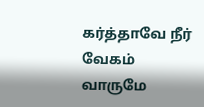கர்த்தாவே நீர் வேகம் வாருமே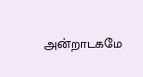அன்றாடகமே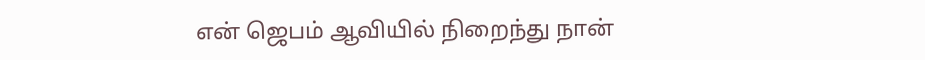என் ஜெபம் ஆவியில் நிறைந்து நான்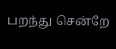பறந்து சென்றே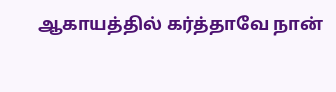ஆகாயத்தில் கர்த்தாவே நான்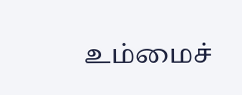உம்மைச்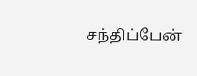சந்திப்பேன்